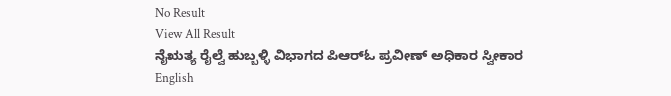No Result
View All Result
ನೈಋತ್ಯ ರೈಲ್ವೆ ಹುಬ್ಬಳ್ಳಿ ವಿಭಾಗದ ಪಿಆರ್‌ಓ ಪ್ರವೀಣ್ ಅಧಿಕಾರ ಸ್ವೀಕಾರ
English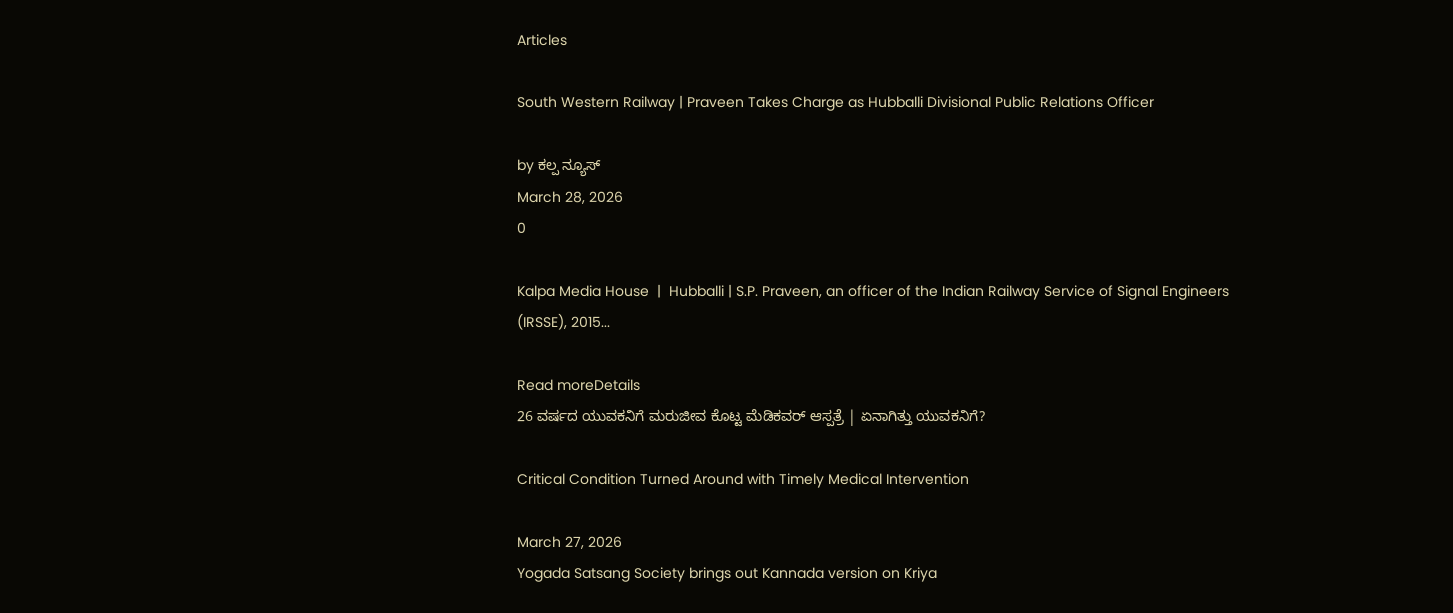Articles

South Western Railway | Praveen Takes Charge as Hubballi Divisional Public Relations Officer

by ಕಲ್ಪ ನ್ಯೂಸ್
March 28, 2026
0

Kalpa Media House  |  Hubballi | S.P. Praveen, an officer of the Indian Railway Service of Signal Engineers (IRSSE), 2015...

Read moreDetails
26 ವರ್ಷದ ಯುವಕನಿಗೆ ಮರುಜೀವ ಕೊಟ್ಟ ಮೆಡಿಕವರ್ ಆಸ್ಪತ್ರೆ | ಏನಾಗಿತ್ತು ಯುವಕನಿಗೆ?

Critical Condition Turned Around with Timely Medical Intervention

March 27, 2026
Yogada Satsang Society brings out Kannada version on Kriya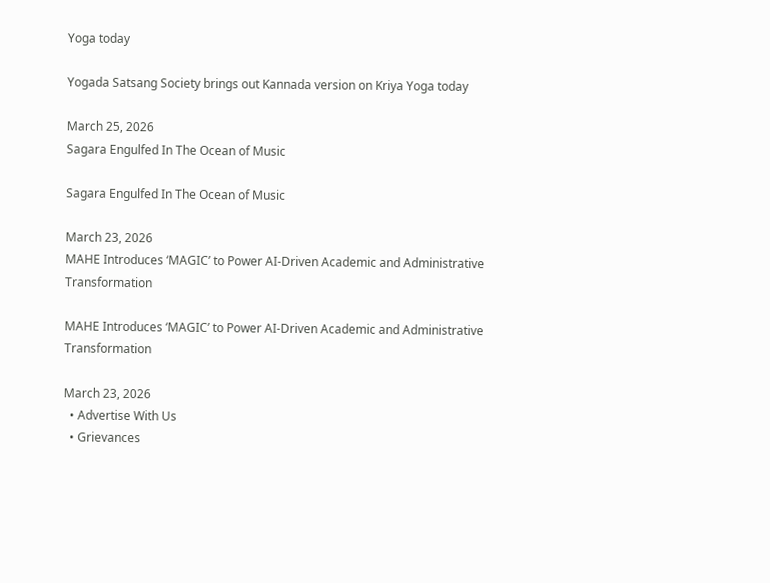Yoga today

Yogada Satsang Society brings out Kannada version on Kriya Yoga today

March 25, 2026
Sagara Engulfed In The Ocean of Music

Sagara Engulfed In The Ocean of Music

March 23, 2026
MAHE Introduces ‘MAGIC’ to Power AI-Driven Academic and Administrative Transformation

MAHE Introduces ‘MAGIC’ to Power AI-Driven Academic and Administrative Transformation

March 23, 2026
  • Advertise With Us
  • Grievances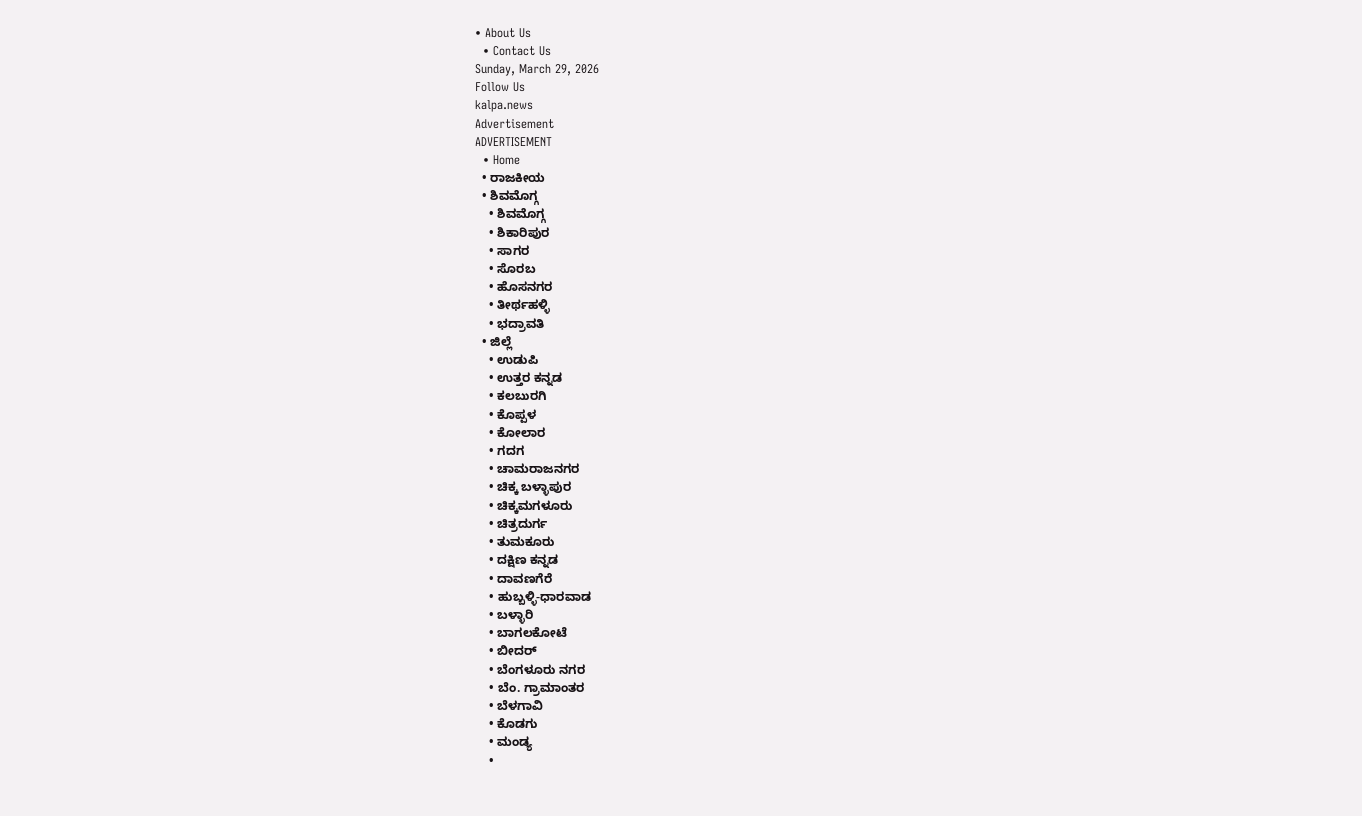• About Us
  • Contact Us
Sunday, March 29, 2026
Follow Us
kalpa.news
Advertisement
ADVERTISEMENT
  • Home
  • ರಾಜಕೀಯ
  • ಶಿವಮೊಗ್ಗ
    • ಶಿವಮೊಗ್ಗ
    • ಶಿಕಾರಿಪುರ
    • ಸಾಗರ
    • ಸೊರಬ
    • ಹೊಸನಗರ
    • ತೀರ್ಥಹಳ್ಳಿ
    • ಭದ್ರಾವತಿ
  • ಜಿಲ್ಲೆ
    • ಉಡುಪಿ
    • ಉತ್ತರ ಕನ್ನಡ
    • ಕಲಬುರಗಿ
    • ಕೊಪ್ಪಳ
    • ಕೋಲಾರ
    • ಗದಗ
    • ಚಾಮರಾಜನಗರ
    • ಚಿಕ್ಕ ಬಳ್ಳಾಪುರ
    • ಚಿಕ್ಕಮಗಳೂರು
    • ಚಿತ್ರದುರ್ಗ
    • ತುಮಕೂರು
    • ದಕ್ಷಿಣ ಕನ್ನಡ
    • ದಾವಣಗೆರೆ
    • ಹುಬ್ಬಳ್ಳಿ-ಧಾರವಾಡ
    • ಬಳ್ಳಾರಿ
    • ಬಾಗಲಕೋಟೆ
    • ಬೀದರ್
    • ಬೆಂಗಳೂರು ನಗರ
    • ಬೆಂ. ಗ್ರಾಮಾಂತರ
    • ಬೆಳಗಾವಿ
    • ಕೊಡಗು
    • ಮಂಡ್ಯ
    •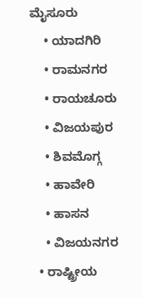ಮೈಸೂರು
    • ಯಾದಗಿರಿ
    • ರಾಮನಗರ
    • ರಾಯಚೂರು
    • ವಿಜಯಪುರ
    • ಶಿವಮೊಗ್ಗ
    • ಹಾವೇರಿ
    • ಹಾಸನ
    • ವಿಜಯನಗರ
  • ರಾಷ್ಟ್ರೀಯ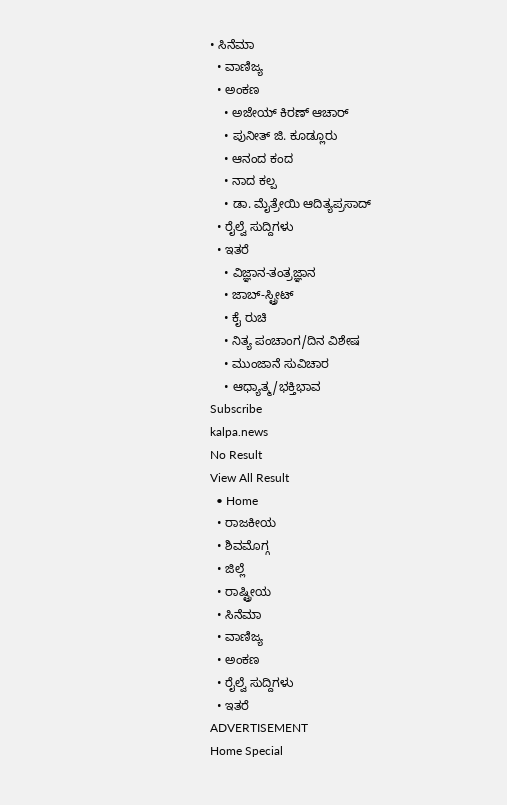• ಸಿನೆಮಾ
  • ವಾಣಿಜ್ಯ
  • ಅಂಕಣ
    • ಅಜೇಯ್ ಕಿರಣ್ ಆಚಾರ್
    • ಪುನೀತ್ ಜಿ. ಕೂಡ್ಲೂರು
    • ಆನಂದ ಕಂದ
    • ನಾದ ಕಲ್ಪ
    • ಡಾ. ಮೈತ್ರೇಯಿ ಆದಿತ್ಯಪ್ರಸಾದ್
  • ರೈಲ್ವೆ ಸುದ್ದಿಗಳು
  • ಇತರೆ
    • ವಿಜ್ಞಾನ-ತಂತ್ರಜ್ಞಾನ
    • ಜಾಬ್-ಸ್ಟ್ರೀಟ್
    • ಕೈ ರುಚಿ
    • ನಿತ್ಯ ಪಂಚಾಂಗ/ದಿನ ವಿಶೇಷ
    • ಮುಂಜಾನೆ ಸುವಿಚಾರ
    • ಆಧ್ಯಾತ್ಮ/ಭಕ್ತಿಭಾವ
Subscribe
kalpa.news
No Result
View All Result
  • Home
  • ರಾಜಕೀಯ
  • ಶಿವಮೊಗ್ಗ
  • ಜಿಲ್ಲೆ
  • ರಾಷ್ಟ್ರೀಯ
  • ಸಿನೆಮಾ
  • ವಾಣಿಜ್ಯ
  • ಅಂಕಣ
  • ರೈಲ್ವೆ ಸುದ್ದಿಗಳು
  • ಇತರೆ
ADVERTISEMENT
Home Special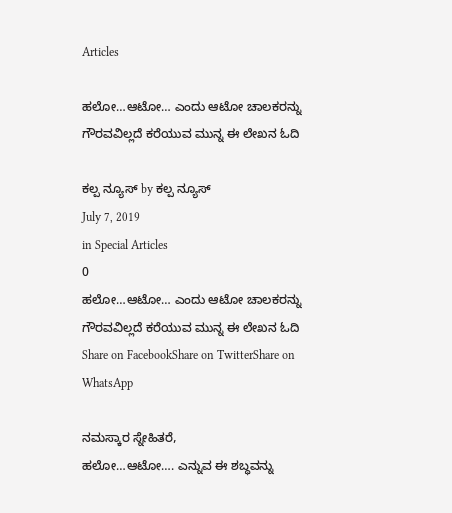Articles

ಹಲೋ…ಆಟೋ… ಎಂದು ಆಟೋ ಚಾಲಕರನ್ನು ಗೌರವವಿಲ್ಲದೆ ಕರೆಯುವ ಮುನ್ನ ಈ ಲೇಖನ ಓದಿ

ಕಲ್ಪ ನ್ಯೂಸ್ by ಕಲ್ಪ ನ್ಯೂಸ್
July 7, 2019
in Special Articles
0
ಹಲೋ…ಆಟೋ… ಎಂದು ಆಟೋ ಚಾಲಕರನ್ನು ಗೌರವವಿಲ್ಲದೆ ಕರೆಯುವ ಮುನ್ನ ಈ ಲೇಖನ ಓದಿ
Share on FacebookShare on TwitterShare on WhatsApp

ನಮಸ್ಕಾರ ಸ್ನೇಹಿತರೆ,
ಹಲೋ…ಆಟೋ…. ಎನ್ನುವ ಈ ಶಬ್ಧವನ್ನು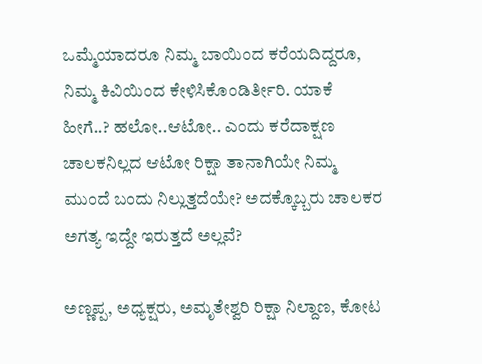ಒಮ್ಮೆಯಾದರೂ ನಿಮ್ಮ ಬಾಯಿಂದ ಕರೆಯದಿದ್ದರೂ, ನಿಮ್ಮ ಕಿವಿಯಿಂದ ಕೇಳಿಸಿಕೊಂಡಿರ್ತೀರಿ. ಯಾಕೆ ಹೀಗೆ..? ಹಲೋ..ಆಟೋ.. ಎಂದು ಕರೆದಾಕ್ಷಣ ಚಾಲಕನಿಲ್ಲದ ಆಟೋ ರಿಕ್ಷಾ ತಾನಾಗಿಯೇ ನಿಮ್ಮ ಮುಂದೆ ಬಂದು ನಿಲ್ಲುತ್ತದೆಯೇ? ಅದಕ್ಕೊಬ್ಬರು ಚಾಲಕರ ಅಗತ್ಯ ಇದ್ದೇ ಇರುತ್ತದೆ ಅಲ್ಲವೆ?

ಅಣ್ಣಪ್ಪ, ಅಧ್ಯಕ್ಷರು, ಅಮೃತೇಶ್ವರಿ ರಿಕ್ಷಾ ನಿಲ್ದಾಣ, ಕೋಟ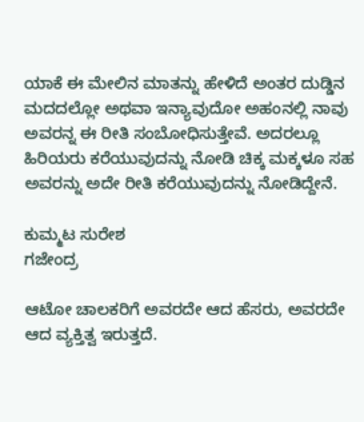ಯಾಕೆ ಈ ಮೇಲಿನ ಮಾತನ್ನು ಹೇಳಿದೆ ಅಂತರ ದುಡ್ಡಿನ ಮದದಲ್ಲೋ ಅಥವಾ ಇನ್ಯಾವುದೋ ಅಹಂನಲ್ಲಿ ನಾವು ಅವರನ್ನ ಈ ರೀತಿ ಸಂಬೋಧಿಸುತ್ತೇವೆ. ಅದರಲ್ಲೂ ಹಿರಿಯರು ಕರೆಯುವುದನ್ನು ನೋಡಿ ಚಿಕ್ಕ ಮಕ್ಕಳೂ ಸಹ ಅವರನ್ನು ಅದೇ ರೀತಿ ಕರೆಯುವುದನ್ನು ನೋಡಿದ್ದೇನೆ.

ಕುಮ್ಮಟ ಸುರೇಶ
ಗಜೇಂದ್ರ

ಆಟೋ ಚಾಲಕರಿಗೆ ಅವರದೇ ಆದ ಹೆಸರು, ಅವರದೇ ಆದ ವ್ಯಕ್ತಿತ್ವ ಇರುತ್ತದೆ.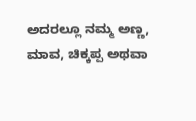ಅದರಲ್ಲೂ ನಮ್ಮ ಅಣ್ಣ, ಮಾವ, ಚಿಕ್ಕಪ್ಪ ಅಥವಾ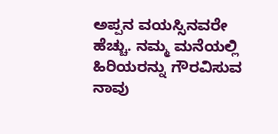ಅಪ್ಪನ ವಯಸ್ಸಿನವರೇ ಹೆಚ್ಚು. ನಮ್ಮ ಮನೆಯಲ್ಲಿ ಹಿರಿಯರನ್ನು ಗೌರವಿಸುವ ನಾವು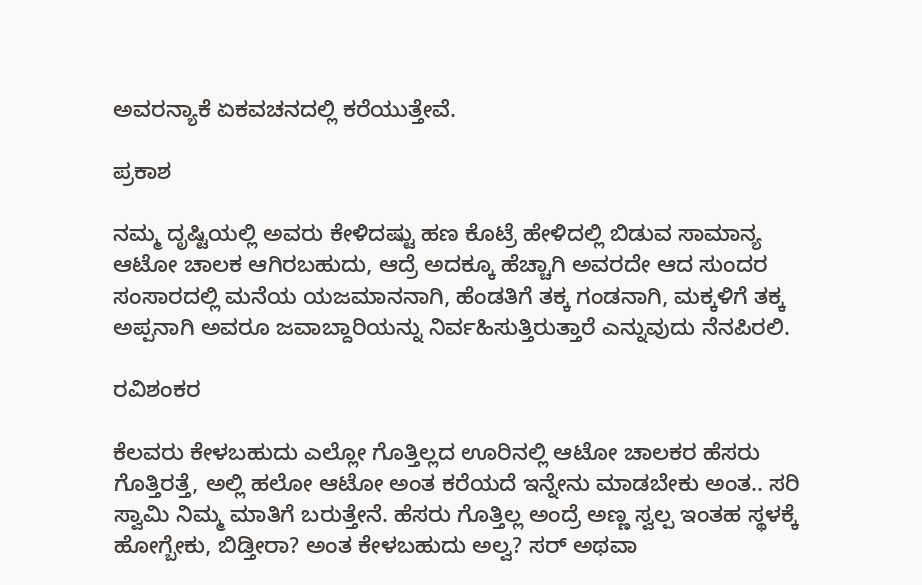ಅವರನ್ಯಾಕೆ ಏಕವಚನದಲ್ಲಿ ಕರೆಯುತ್ತೇವೆ.

ಪ್ರಕಾಶ

ನಮ್ಮ ದೃಷ್ಟಿಯಲ್ಲಿ ಅವರು ಕೇಳಿದಷ್ಟು ಹಣ ಕೊಟ್ರೆ ಹೇಳಿದಲ್ಲಿ ಬಿಡುವ ಸಾಮಾನ್ಯ ಆಟೋ ಚಾಲಕ ಆಗಿರಬಹುದು, ಆದ್ರೆ ಅದಕ್ಕೂ ಹೆಚ್ಚಾಗಿ ಅವರದೇ ಆದ ಸುಂದರ ಸಂಸಾರದಲ್ಲಿ ಮನೆಯ ಯಜಮಾನನಾಗಿ, ಹೆಂಡತಿಗೆ ತಕ್ಕ ಗಂಡನಾಗಿ, ಮಕ್ಕಳಿಗೆ ತಕ್ಕ ಅಪ್ಪನಾಗಿ ಅವರೂ ಜವಾಬ್ದಾರಿಯನ್ನು ನಿರ್ವಹಿಸುತ್ತಿರುತ್ತಾರೆ ಎನ್ನುವುದು ನೆನಪಿರಲಿ.

ರವಿಶಂಕರ

ಕೆಲವರು ಕೇಳಬಹುದು ಎಲ್ಲೋ ಗೊತ್ತಿಲ್ಲದ ಊರಿನಲ್ಲಿ ಆಟೋ ಚಾಲಕರ ಹೆಸರು ಗೊತ್ತಿರತ್ತೆ, ಅಲ್ಲಿ ಹಲೋ ಆಟೋ ಅಂತ ಕರೆಯದೆ ಇನ್ನೇನು ಮಾಡಬೇಕು ಅಂತ.. ಸರಿ ಸ್ವಾಮಿ ನಿಮ್ಮ ಮಾತಿಗೆ ಬರುತ್ತೇನೆ. ಹೆಸರು ಗೊತ್ತಿಲ್ಲ ಅಂದ್ರೆ ಅಣ್ಣ ಸ್ವಲ್ಪ ಇಂತಹ ಸ್ಥಳಕ್ಕೆ ಹೋಗ್ಬೇಕು, ಬಿಡ್ತೀರಾ? ಅಂತ ಕೇಳಬಹುದು ಅಲ್ವ? ಸರ್ ಅಥವಾ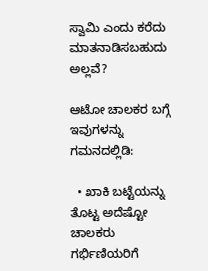ಸ್ವಾಮಿ ಎಂದು ಕರೆದು ಮಾತನಾಡಿಸಬಹುದು ಅಲ್ಲವೆ?

ಆಟೋ ಚಾಲಕರ ಬಗ್ಗೆ ಇವುಗಳನ್ನು ಗಮನದಲ್ಲಿಡಿ:

  • ಖಾಕಿ ಬಟ್ಟೆಯನ್ನು ತೊಟ್ಟ ಅದೆಷ್ಟೋ ಚಾಲಕರು ಗರ್ಭಿಣಿಯರಿಗೆ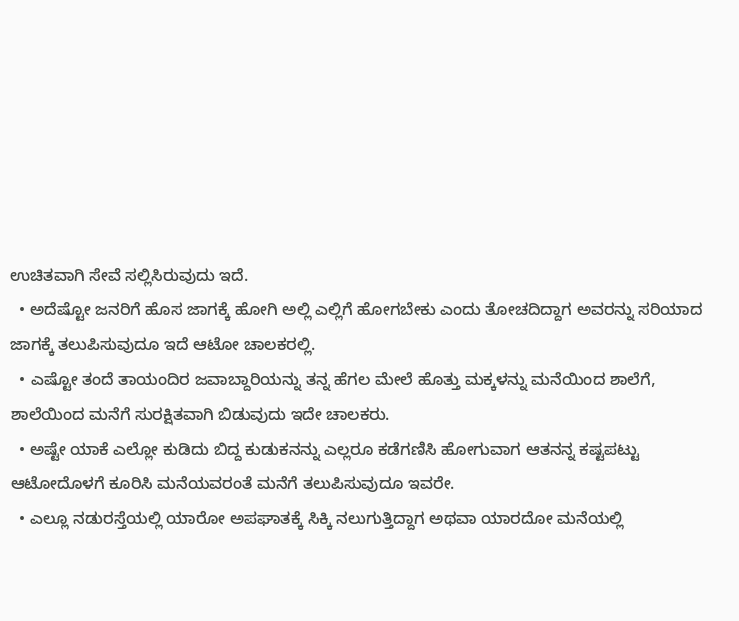ಉಚಿತವಾಗಿ ಸೇವೆ ಸಲ್ಲಿಸಿರುವುದು ಇದೆ.
  • ಅದೆಷ್ಟೋ ಜನರಿಗೆ ಹೊಸ ಜಾಗಕ್ಕೆ ಹೋಗಿ ಅಲ್ಲಿ ಎಲ್ಲಿಗೆ ಹೋಗಬೇಕು ಎಂದು ತೋಚದಿದ್ದಾಗ ಅವರನ್ನು ಸರಿಯಾದ ಜಾಗಕ್ಕೆ ತಲುಪಿಸುವುದೂ ಇದೆ ಆಟೋ ಚಾಲಕರಲ್ಲಿ.
  • ಎಷ್ಟೋ ತಂದೆ ತಾಯಂದಿರ ಜವಾಬ್ದಾರಿಯನ್ನು ತನ್ನ ಹೆಗಲ ಮೇಲೆ ಹೊತ್ತು ಮಕ್ಕಳನ್ನು ಮನೆಯಿಂದ ಶಾಲೆಗೆ, ಶಾಲೆಯಿಂದ ಮನೆಗೆ ಸುರಕ್ಷಿತವಾಗಿ ಬಿಡುವುದು ಇದೇ ಚಾಲಕರು.
  • ಅಷ್ಟೇ ಯಾಕೆ ಎಲ್ಲೋ ಕುಡಿದು ಬಿದ್ದ ಕುಡುಕನನ್ನು ಎಲ್ಲರೂ ಕಡೆಗಣಿಸಿ ಹೋಗುವಾಗ ಆತನನ್ನ ಕಷ್ಟಪಟ್ಟು ಆಟೋದೊಳಗೆ ಕೂರಿಸಿ ಮನೆಯವರಂತೆ ಮನೆಗೆ ತಲುಪಿಸುವುದೂ ಇವರೇ.
  • ಎಲ್ಲೂ ನಡುರಸ್ತೆಯಲ್ಲಿ ಯಾರೋ ಅಪಘಾತಕ್ಕೆ ಸಿಕ್ಕಿ ನಲುಗುತ್ತಿದ್ದಾಗ ಅಥವಾ ಯಾರದೋ ಮನೆಯಲ್ಲಿ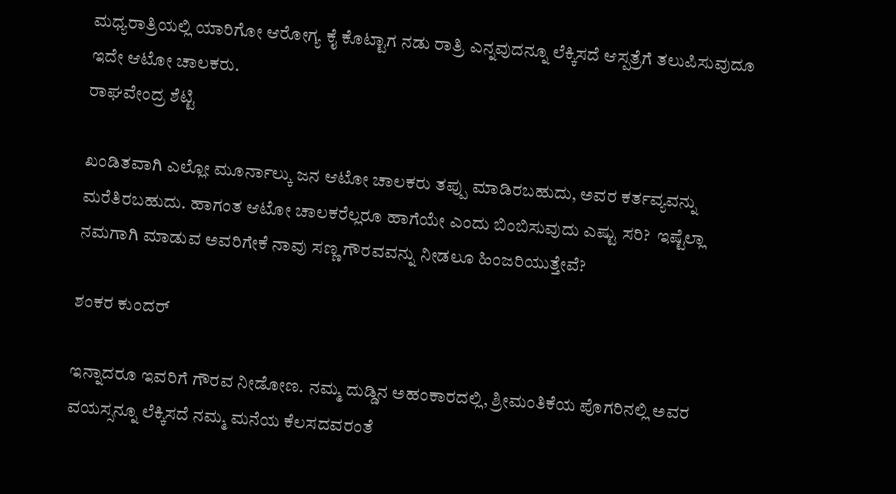ಮಧ್ಯರಾತ್ರಿಯಲ್ಲಿ ಯಾರಿಗೋ ಆರೋಗ್ಯ ಕೈ ಕೊಟ್ಟಾಗ ನಡು ರಾತ್ರಿ ಎನ್ನವುದನ್ನೂ ಲೆಕ್ಕಿಸದೆ ಆಸ್ಪತ್ರೆಗೆ ತಲುಪಿಸುವುದೂ ಇದೇ ಆಟೋ ಚಾಲಕರು.
ರಾಘವೇಂದ್ರ ಶೆಟ್ಟಿ

ಖಂಡಿತವಾಗಿ ಎಲ್ಲೋ ಮೂರ್ನಾಲ್ಕು ಜನ ಆಟೋ ಚಾಲಕರು ತಪ್ಪು ಮಾಡಿರಬಹುದು, ಅವರ ಕರ್ತವ್ಯವನ್ನು ಮರೆತಿರಬಹುದು. ಹಾಗಂತ ಆಟೋ ಚಾಲಕರೆಲ್ಲರೂ ಹಾಗೆಯೇ ಎಂದು ಬಿಂಬಿಸುವುದು ಎಷ್ಟು ಸರಿ?  ಇಷ್ಟೆಲ್ಲಾ ನಮಗಾಗಿ ಮಾಡುವ ಅವರಿಗೇಕೆ ನಾವು ಸಣ್ಣ ಗೌರವವನ್ನು ನೀಡಲೂ ಹಿಂಜರಿಯುತ್ತೇವೆ?

ಶಂಕರ ಕುಂದರ್

ಇನ್ನಾದರೂ ಇವರಿಗೆ ಗೌರವ ನೀಡೋಣ. ನಮ್ಮ ದುಡ್ಡಿನ ಅಹಂಕಾರದಲ್ಲಿ, ಶ್ರೀಮಂತಿಕೆಯ ಪೊಗರಿನಲ್ಲಿ ಅವರ ವಯಸ್ಸನ್ನೂ ಲೆಕ್ಕಿಸದೆ ನಮ್ಮ ಮನೆಯ ಕೆಲಸದವರಂತೆ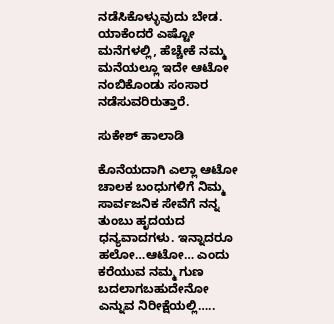ನಡೆಸಿಕೊಳ್ಳುವುದು ಬೇಡ. ಯಾಕೆಂದರೆ ಎಷ್ಟೋ ಮನೆಗಳಲ್ಲಿ, ಹೆಚ್ಚೇಕೆ ನಮ್ಮ ಮನೆಯಲ್ಲೂ ಇದೇ ಆಟೋ ನಂಬಿಕೊಂಡು ಸಂಸಾರ ನಡೆಸುವರಿರುತ್ತಾರೆ.

ಸುಕೇಶ್ ಹಾಲಾಡಿ

ಕೊನೆಯದಾಗಿ ಎಲ್ಲಾ ಆಟೋ ಚಾಲಕ ಬಂಧುಗಳಿಗೆ ನಿಮ್ಮ ಸಾರ್ವಜನಿಕ ಸೇವೆಗೆ ನನ್ನ ತುಂಬು ಹೃದಯದ ಧನ್ಯವಾದಗಳು. ಇನ್ನಾದರೂ ಹಲೋ…ಆಟೋ… ಎಂದು ಕರೆಯುವ ನಮ್ಮ ಗುಣ ಬದಲಾಗಬಹುದೇನೋ ಎನ್ನುವ ನಿರೀಕ್ಷೆಯಲ್ಲಿ…..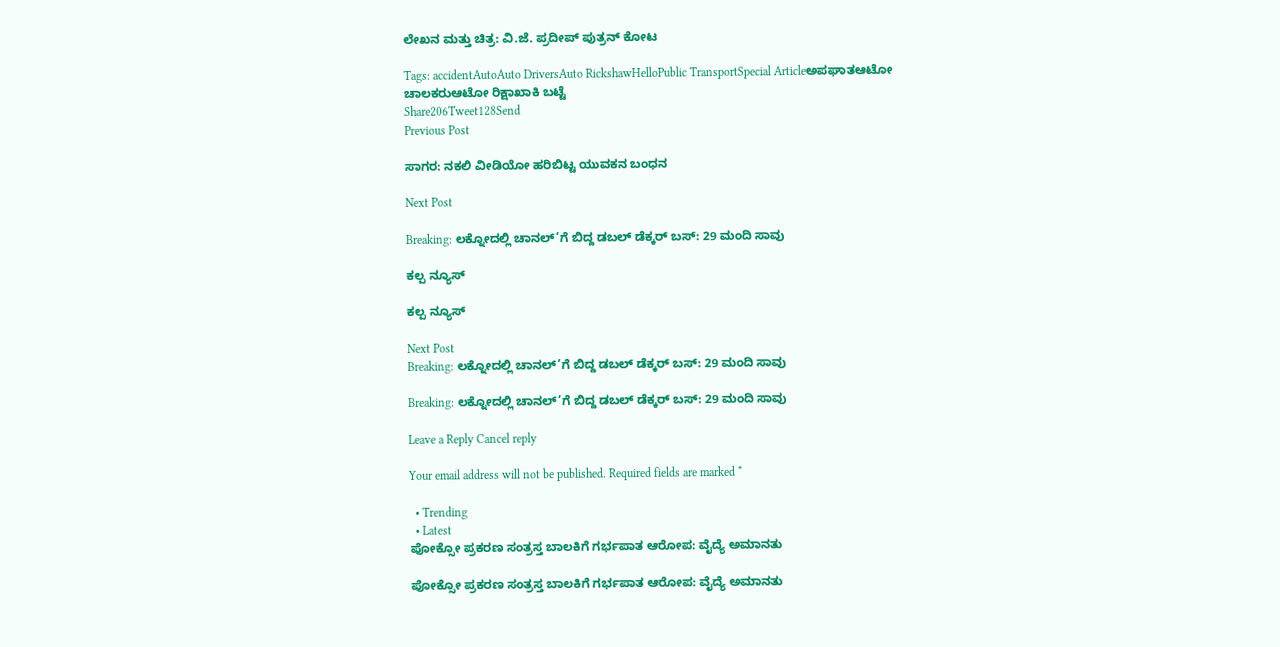ಲೇಖನ ಮತ್ತು ಚಿತ್ರ: ವಿ.ಜೆ. ಪ್ರದೀಪ್ ಪುತ್ರನ್ ಕೋಟ

Tags: accidentAutoAuto DriversAuto RickshawHelloPublic TransportSpecial Articleಅಪಘಾತಆಟೋ ಚಾಲಕರುಆಟೋ ರಿಕ್ಷಾಖಾಕಿ ಬಟ್ಟೆ
Share206Tweet128Send
Previous Post

ಸಾಗರ: ನಕಲಿ ವೀಡಿಯೋ ಹರಿಬಿಟ್ಟ ಯುವಕನ ಬಂಧನ

Next Post

Breaking: ಲಕ್ನೋದಲ್ಲಿ ಚಾನಲ್’ಗೆ ಬಿದ್ದ ಡಬಲ್ ಡೆಕ್ಕರ್ ಬಸ್: 29 ಮಂದಿ ಸಾವು

ಕಲ್ಪ ನ್ಯೂಸ್

ಕಲ್ಪ ನ್ಯೂಸ್

Next Post
Breaking: ಲಕ್ನೋದಲ್ಲಿ ಚಾನಲ್’ಗೆ ಬಿದ್ದ ಡಬಲ್ ಡೆಕ್ಕರ್ ಬಸ್: 29 ಮಂದಿ ಸಾವು

Breaking: ಲಕ್ನೋದಲ್ಲಿ ಚಾನಲ್’ಗೆ ಬಿದ್ದ ಡಬಲ್ ಡೆಕ್ಕರ್ ಬಸ್: 29 ಮಂದಿ ಸಾವು

Leave a Reply Cancel reply

Your email address will not be published. Required fields are marked *

  • Trending
  • Latest
ಪೋಕ್ಸೋ ಪ್ರಕರಣ ಸಂತ್ರಸ್ತ ಬಾಲಕಿಗೆ ಗರ್ಭಪಾತ ಆರೋಪ: ವೈದ್ಯೆ ಅಮಾನತು

ಪೋಕ್ಸೋ ಪ್ರಕರಣ ಸಂತ್ರಸ್ತ ಬಾಲಕಿಗೆ ಗರ್ಭಪಾತ ಆರೋಪ: ವೈದ್ಯೆ ಅಮಾನತು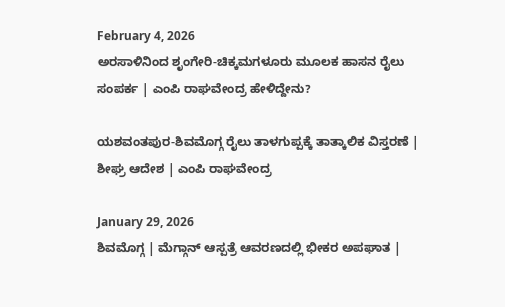February 4, 2026
ಅರಸಾಳಿನಿಂದ ಶೃಂಗೇರಿ-ಚಿಕ್ಕಮಗಳೂರು ಮೂಲಕ ಹಾಸನ ರೈಲು ಸಂಪರ್ಕ | ಎಂಪಿ ರಾಘವೇಂದ್ರ ಹೇಳಿದ್ದೇನು?

ಯಶವಂತಪುರ-ಶಿವಮೊಗ್ಗ ರೈಲು ತಾಳಗುಪ್ಪಕ್ಕೆ ತಾತ್ಕಾಲಿಕ ವಿಸ್ತರಣೆ | ಶೀಘ್ರ ಆದೇಶ | ಎಂಪಿ ರಾಘವೇಂದ್ರ

January 29, 2026
ಶಿವಮೊಗ್ಗ | ಮೆಗ್ಗಾನ್ ಆಸ್ಪತ್ರೆ ಆವರಣದಲ್ಲಿ ಭೀಕರ ಅಪಘಾತ |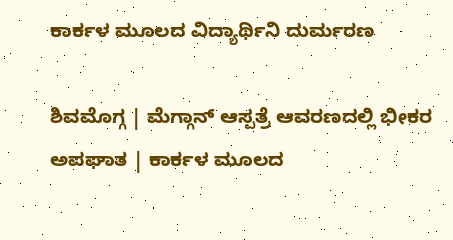ಕಾರ್ಕಳ ಮೂಲದ ವಿದ್ಯಾರ್ಥಿನಿ ದುರ್ಮರಣ

ಶಿವಮೊಗ್ಗ | ಮೆಗ್ಗಾನ್ ಆಸ್ಪತ್ರೆ ಆವರಣದಲ್ಲಿ ಭೀಕರ ಅಪಘಾತ | ಕಾರ್ಕಳ ಮೂಲದ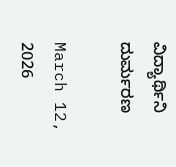ವಿದ್ಯಾರ್ಥಿನಿ ದುರ್ಮರಣ

March 12, 2026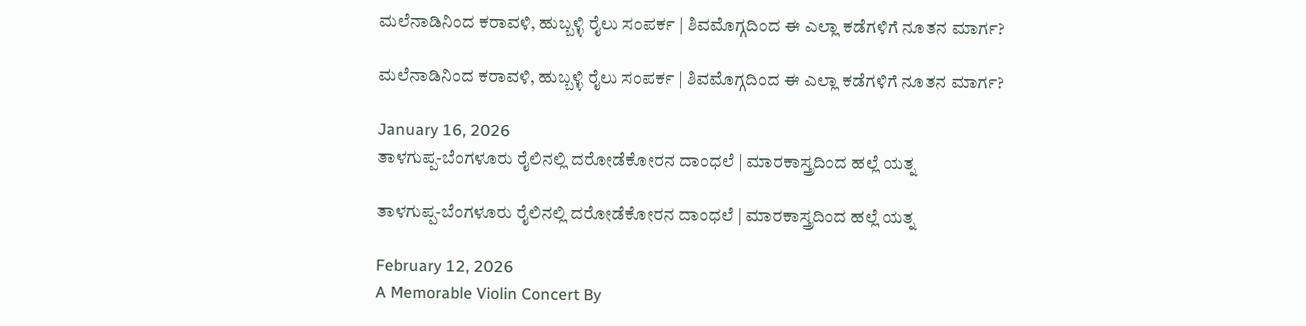ಮಲೆನಾಡಿನಿಂದ ಕರಾವಳಿ, ಹುಬ್ಬಳ್ಳಿ ರೈಲು ಸಂಪರ್ಕ | ಶಿವಮೊಗ್ಗದಿಂದ ಈ ಎಲ್ಲಾ ಕಡೆಗಳಿಗೆ ನೂತನ ಮಾರ್ಗ?

ಮಲೆನಾಡಿನಿಂದ ಕರಾವಳಿ, ಹುಬ್ಬಳ್ಳಿ ರೈಲು ಸಂಪರ್ಕ | ಶಿವಮೊಗ್ಗದಿಂದ ಈ ಎಲ್ಲಾ ಕಡೆಗಳಿಗೆ ನೂತನ ಮಾರ್ಗ?

January 16, 2026
ತಾಳಗುಪ್ಪ-ಬೆಂಗಳೂರು ರೈಲಿನಲ್ಲಿ ದರೋಡೆಕೋರನ ದಾಂಧಲೆ | ಮಾರಕಾಸ್ತ್ರದಿಂದ ಹಲ್ಲೆ ಯತ್ನ

ತಾಳಗುಪ್ಪ-ಬೆಂಗಳೂರು ರೈಲಿನಲ್ಲಿ ದರೋಡೆಕೋರನ ದಾಂಧಲೆ | ಮಾರಕಾಸ್ತ್ರದಿಂದ ಹಲ್ಲೆ ಯತ್ನ

February 12, 2026
A Memorable Violin Concert By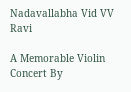Nadavallabha Vid VV Ravi

A Memorable Violin Concert By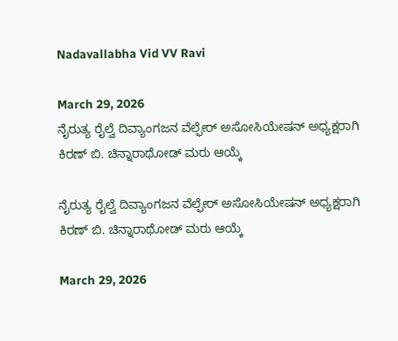Nadavallabha Vid VV Ravi

March 29, 2026
ನೈರುತ್ಯ ರೈಲ್ವೆ ದಿವ್ಯಾಂಗಜನ ವೆಲ್ಫೇರ್ ಅಸೋಸಿಯೇಷನ್ ಅಧ್ಯಕ್ಷರಾಗಿ ಕಿರಣ್ ಬಿ. ಚಿನ್ನಾರಾಥೋಡ್ ಮರು ಆಯ್ಕೆ

ನೈರುತ್ಯ ರೈಲ್ವೆ ದಿವ್ಯಾಂಗಜನ ವೆಲ್ಫೇರ್ ಅಸೋಸಿಯೇಷನ್ ಅಧ್ಯಕ್ಷರಾಗಿ ಕಿರಣ್ ಬಿ. ಚಿನ್ನಾರಾಥೋಡ್ ಮರು ಆಯ್ಕೆ

March 29, 2026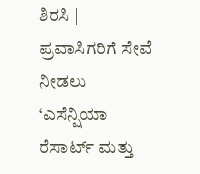ಶಿರಸಿ | ಪ್ರವಾಸಿಗರಿಗೆ ಸೇವೆ ನೀಡಲು ‘ಎಸೆನ್ಷಿಯಾ ರೆಸಾರ್ಟ್ ಮತ್ತು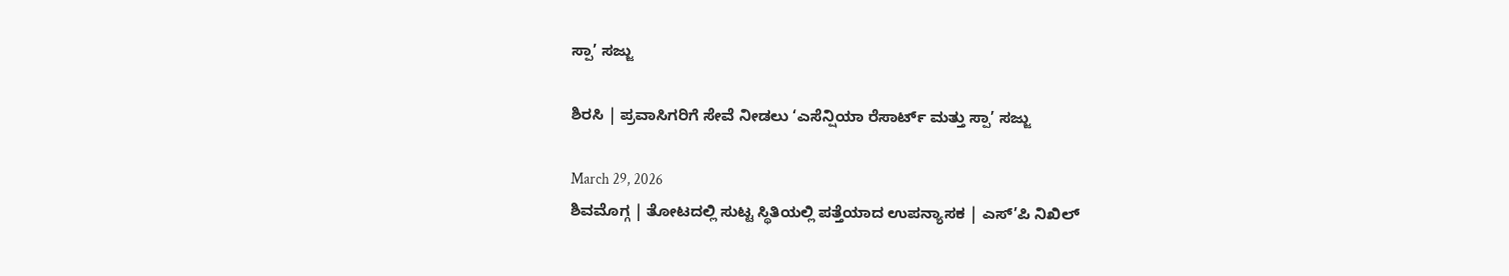ಸ್ಪಾ’ ಸಜ್ಜು

ಶಿರಸಿ | ಪ್ರವಾಸಿಗರಿಗೆ ಸೇವೆ ನೀಡಲು ‘ಎಸೆನ್ಷಿಯಾ ರೆಸಾರ್ಟ್ ಮತ್ತು ಸ್ಪಾ’ ಸಜ್ಜು

March 29, 2026
ಶಿವಮೊಗ್ಗ | ತೋಟದಲ್ಲಿ ಸುಟ್ಟ ಸ್ಥಿತಿಯಲ್ಲಿ ಪತ್ತೆಯಾದ ಉಪನ್ಯಾಸಕ | ಎಸ್’ಪಿ ನಿಖಿಲ್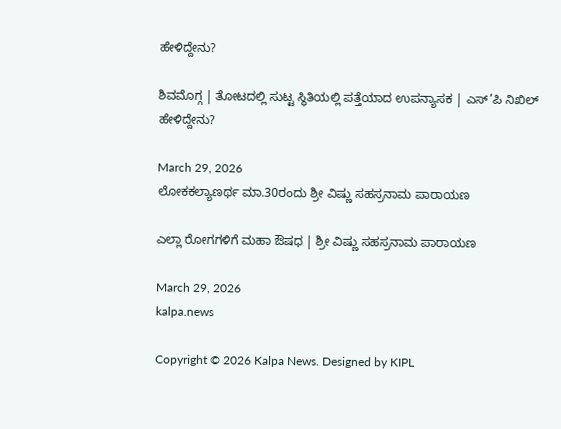ಹೇಳಿದ್ದೇನು?

ಶಿವಮೊಗ್ಗ | ತೋಟದಲ್ಲಿ ಸುಟ್ಟ ಸ್ಥಿತಿಯಲ್ಲಿ ಪತ್ತೆಯಾದ ಉಪನ್ಯಾಸಕ | ಎಸ್’ಪಿ ನಿಖಿಲ್ ಹೇಳಿದ್ದೇನು?

March 29, 2026
ಲೋಕಕಲ್ಯಾಣರ್ಥ ಮಾ.30ರಂದು ಶ್ರೀ ವಿಷ್ಣು ಸಹಸ್ರನಾಮ ಪಾರಾಯಣ

ಎಲ್ಲಾ ರೋಗಗಳಿಗೆ ಮಹಾ ಔಷಧ | ಶ್ರೀ ವಿಷ್ಣು ಸಹಸ್ರನಾಮ ಪಾರಾಯಣ

March 29, 2026
kalpa.news

Copyright © 2026 Kalpa News. Designed by KIPL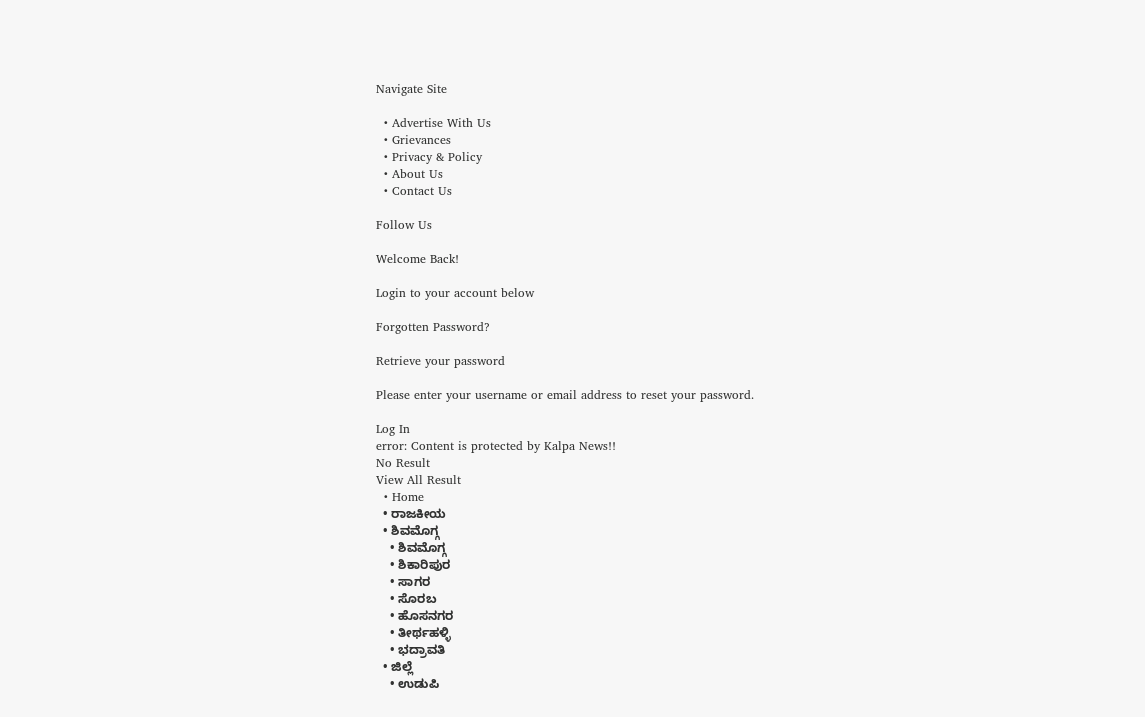Navigate Site

  • Advertise With Us
  • Grievances
  • Privacy & Policy
  • About Us
  • Contact Us

Follow Us

Welcome Back!

Login to your account below

Forgotten Password?

Retrieve your password

Please enter your username or email address to reset your password.

Log In
error: Content is protected by Kalpa News!!
No Result
View All Result
  • Home
  • ರಾಜಕೀಯ
  • ಶಿವಮೊಗ್ಗ
    • ಶಿವಮೊಗ್ಗ
    • ಶಿಕಾರಿಪುರ
    • ಸಾಗರ
    • ಸೊರಬ
    • ಹೊಸನಗರ
    • ತೀರ್ಥಹಳ್ಳಿ
    • ಭದ್ರಾವತಿ
  • ಜಿಲ್ಲೆ
    • ಉಡುಪಿ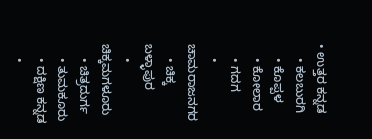• ಉತ್ತರ ಕನ್ನಡ
    • ಕಲಬುರಗಿ
    • ಕೊಪ್ಪಳ
    • ಕೋಲಾರ
    • ಗದಗ
    • ಚಾಮರಾಜನಗರ
    • ಚಿಕ್ಕ ಬಳ್ಳಾಪುರ
    • ಚಿಕ್ಕಮಗಳೂರು
    • ಚಿತ್ರದುರ್ಗ
    • ತುಮಕೂರು
    • ದಕ್ಷಿಣ ಕನ್ನಡ
    •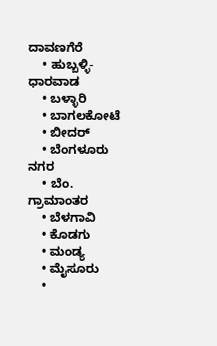ದಾವಣಗೆರೆ
    • ಹುಬ್ಬಳ್ಳಿ-ಧಾರವಾಡ
    • ಬಳ್ಳಾರಿ
    • ಬಾಗಲಕೋಟೆ
    • ಬೀದರ್
    • ಬೆಂಗಳೂರು ನಗರ
    • ಬೆಂ. ಗ್ರಾಮಾಂತರ
    • ಬೆಳಗಾವಿ
    • ಕೊಡಗು
    • ಮಂಡ್ಯ
    • ಮೈಸೂರು
    •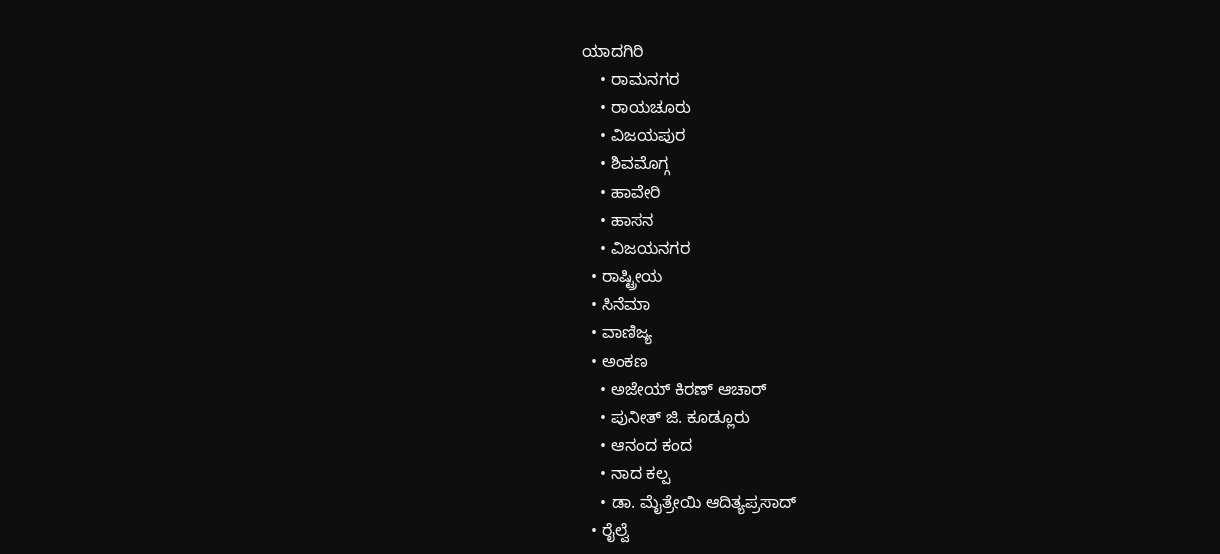ಯಾದಗಿರಿ
    • ರಾಮನಗರ
    • ರಾಯಚೂರು
    • ವಿಜಯಪುರ
    • ಶಿವಮೊಗ್ಗ
    • ಹಾವೇರಿ
    • ಹಾಸನ
    • ವಿಜಯನಗರ
  • ರಾಷ್ಟ್ರೀಯ
  • ಸಿನೆಮಾ
  • ವಾಣಿಜ್ಯ
  • ಅಂಕಣ
    • ಅಜೇಯ್ ಕಿರಣ್ ಆಚಾರ್
    • ಪುನೀತ್ ಜಿ. ಕೂಡ್ಲೂರು
    • ಆನಂದ ಕಂದ
    • ನಾದ ಕಲ್ಪ
    • ಡಾ. ಮೈತ್ರೇಯಿ ಆದಿತ್ಯಪ್ರಸಾದ್
  • ರೈಲ್ವೆ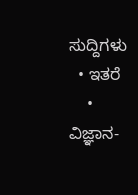ಸುದ್ದಿಗಳು
  • ಇತರೆ
    • ವಿಜ್ಞಾನ-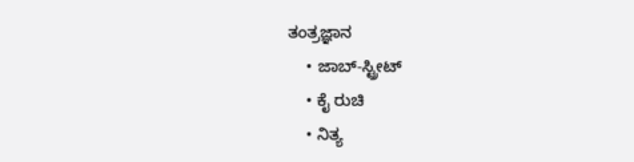ತಂತ್ರಜ್ಞಾನ
    • ಜಾಬ್-ಸ್ಟ್ರೀಟ್
    • ಕೈ ರುಚಿ
    • ನಿತ್ಯ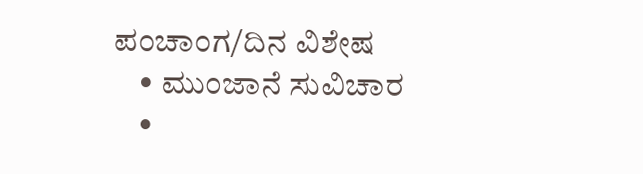ಪಂಚಾಂಗ/ದಿನ ವಿಶೇಷ
    • ಮುಂಜಾನೆ ಸುವಿಚಾರ
    •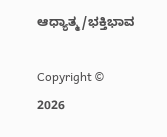ಆಧ್ಯಾತ್ಮ/ಭಕ್ತಿಭಾವ

Copyright © 2026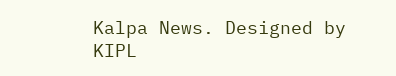Kalpa News. Designed by KIPL